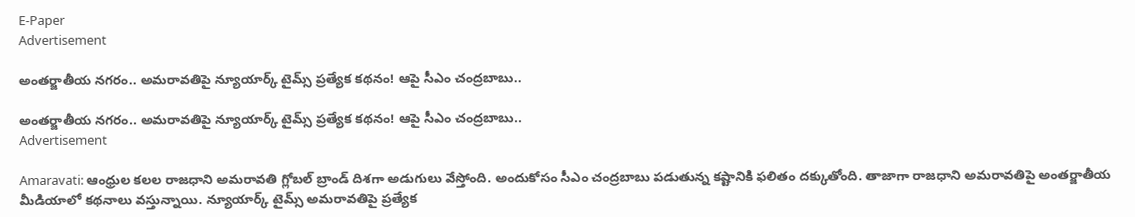E-Paper
Advertisement

అంతర్జాతీయ నగరం.. అమరావతిపై న్యూయార్క్ టైమ్స్ ప్రత్యేక కథనం! ఆపై సీఎం చంద్రబాబు..

అంతర్జాతీయ నగరం.. అమరావతిపై న్యూయార్క్ టైమ్స్ ప్రత్యేక కథనం! ఆపై సీఎం చంద్రబాబు..
Advertisement

Amaravati: ఆంధ్రుల కలల రాజధాని అమరావతి గ్లోబల్ బ్రాండ్ దిశగా అడుగులు వేస్తోంది. అందుకోసం సీఎం చంద్రబాబు పడుతున్న కష్టానికి ఫలితం దక్కుతోంది. తాజాగా రాజధాని అమరావతిపై అంతర్జాతీయ మీడియాలో కథనాలు వస్తున్నాయి. న్యూయార్క్ టైమ్స్ అమరావతిపై ప్రత్యేక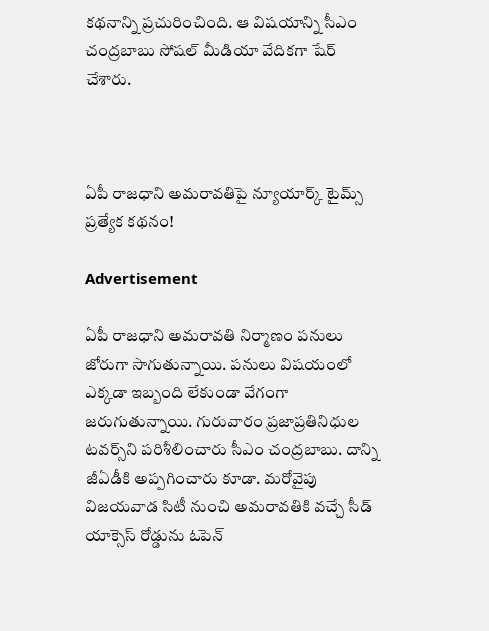కథనాన్ని ప్రచురించింది. ఆ విషయాన్ని సీఎం చంద్రబాబు సోషల్ మీడియా వేదికగా షేర్ చేశారు.



ఏపీ రాజధాని అమరావతిపై న్యూయార్క్ టైమ్స్ ప్రత్యేక కథనం!

Advertisement

ఏపీ రాజధాని అమరావతి నిర్మాణం పనులు జోరుగా సాగుతున్నాయి. పనులు విషయంలో ఎక్కడా ఇబ్బంది లేకుండా వేగంగా జరుగుతున్నాయి. గురువారం ప్రజాప్రతినిధుల టవర్స్‌ని పరిశీలించారు సీఎం చంద్రబాబు. దాన్ని జీఏడీకి అప్పగించారు కూడా. మరోవైపు విజయవాడ సిటీ నుంచి అమరావతికి వచ్చే సీడ్ యాక్సెస్ రోడ్డును ఓపెన్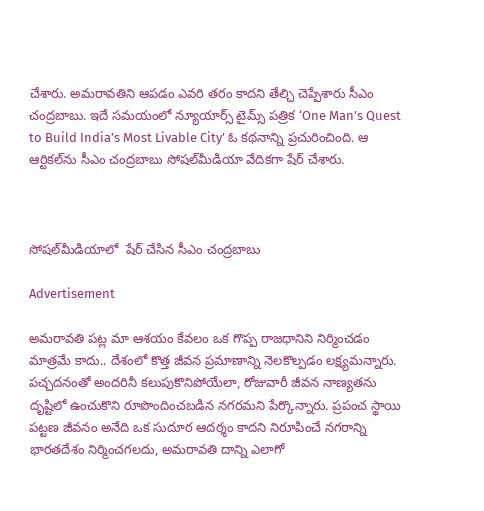చేశారు. అమరావతిని ఆపడం ఎవరి తరం కాదని తేల్చి చెప్పేశారు సీఎం చంద్రబాబు. ఇదే సమయంలో న్యూయార్స్ టైమ్స్ పత్రిక ‘One Man’s Quest to Build India’s Most Livable City’ ఓ కథనాన్ని ప్రచురించింది. ఆ ఆర్టికల్‌ను సీఎం చంద్రబాబు సోషల్‌మీడియా వేదికగా షేర్ చేశారు.



సోషల్‌మీడియాలో  షేర్ చేసిన సీఎం చంద్రబాబు

Advertisement

అమరావతి పట్ల మా ఆశయం కేవలం ఒక గొప్ప రాజధానిని నిర్మించడం మాత్రమే కాదు.. దేశంలో కొత్త జీవన ప్రమాణాన్ని నెలకొల్పడం లక్ష్యమన్నారు. పచ్చదనంతో అందరినీ కలుపుకొనిపోయేలా, రోజువారీ జీవన నాణ్యతను దృష్టిలో ఉంచుకొని రూపొందించబడిన నగరమని పేర్కొన్నారు. ప్రపంచ స్థాయి పట్టణ జీవనం అనేది ఒక సుదూర ఆదర్శం కాదని నిరూపించే నగరాన్ని భారతదేశం నిర్మించగలదు, అమరావతి దాన్ని ఎలాగో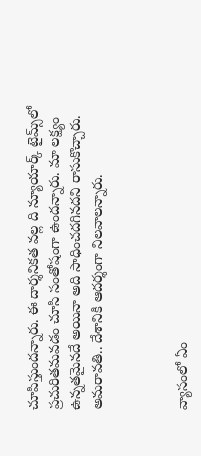చూపిస్తుందన్నారు. ఈ దార్శనికత వల్ల ది న్యూయార్క్ టైమ్స్‌లో ప్రచురితమవడం చూసి సంతోషంగా ఉందన్నారు. మా లక్ష్యం ఉన్నతమైనదే అయినా అది సాధించదగినదని రాసుకొచ్చారు. అమరావతి.. దేశానికి ఆదర్శంగా నిలవాలన్నారు.



వ్యాసంలో ఏం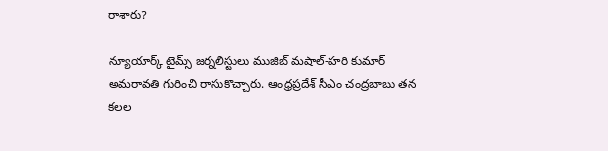రాశారు?

న్యూయార్క్ టైమ్స్ జర్నలిస్టులు ముజిబ్ మషాల్-హరి కుమార్ అమరావతి గురించి రాసుకొచ్చారు. ఆంధ్రప్రదేశ్ సీఎం చంద్రబాబు తన కలల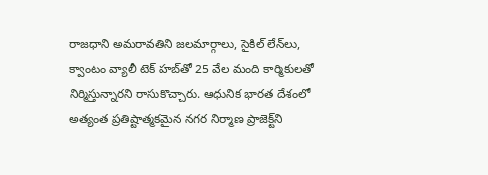రాజధాని అమరావతిని జలమార్గాలు, సైకిల్ లేన్‌లు, క్వాంటం వ్యాలీ టెక్ హబ్‌తో 25 వేల మంది కార్మికులతో నిర్మిస్తున్నారని రాసుకొచ్చారు. ఆధునిక భారత దేశంలో అత్యంత ప్రతిష్టాత్మకమైన నగర నిర్మాణ ప్రాజెక్ట్‌ని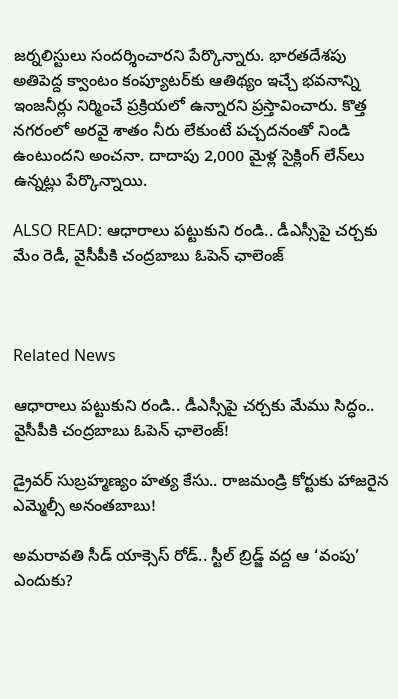జర్నలిస్టులు సందర్శించారని పేర్కొన్నారు. భారతదేశపు అతిపెద్ద క్వాంటం కంప్యూటర్‌కు ఆతిథ్యం ఇచ్చే భవనాన్ని ఇంజనీర్లు నిర్మించే ప్రక్రియలో ఉన్నారని ప్రస్తావించారు. కొత్త నగరంలో అరవై శాతం నీరు లేకుంటే పచ్చదనంతో నిండి ఉంటుందని అంచనా. దాదాపు 2,000 మైళ్ల సైక్లింగ్ లేన్‌లు ఉన్నట్లు పేర్కొన్నాయి.

ALSO READ: ఆధారాలు పట్టుకుని రండి.. డీఎస్సీపై చర్చకు మేం రెడీ, వైసీపీకి చంద్రబాబు ఓపెన్ ఛాలెంజ్



Related News

ఆధారాలు పట్టుకుని రండి.. డీఎస్సీపై చర్చకు మేము సిద్ధం.. వైసీపీకి చంద్రబాబు ఓపెన్ ఛాలెంజ్!

డ్రైవర్ సుబ్రహ్మణ్యం హత్య కేసు.. రాజమండ్రి కోర్టుకు హాజరైన ఎమ్మెల్సీ అనంతబాబు!

అమరావతి సీడ్ యాక్సెస్ రోడ్.. స్టీల్ బ్రిడ్జ్ వద్ద ఆ ‘వంపు’ ఎందుకు?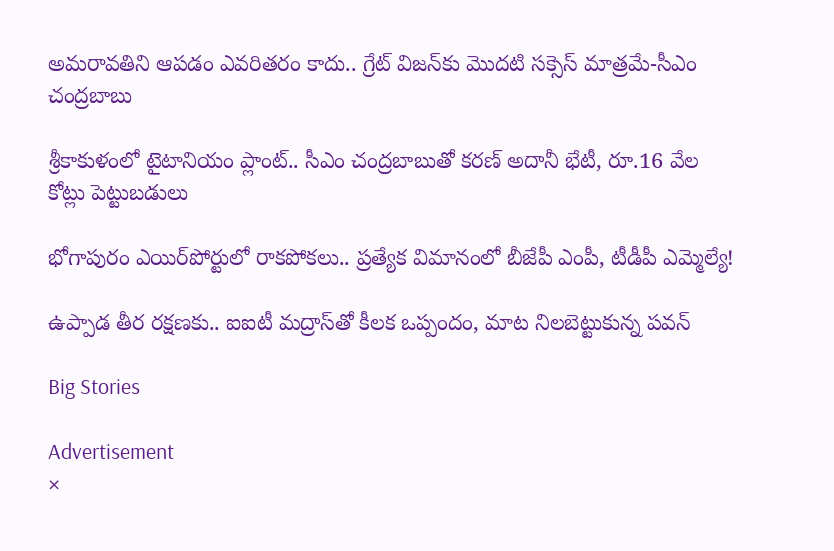అమరావతిని ఆపడం ఎవరితరం కాదు.. గ్రేట్ విజన్‌కు మొదటి సక్సెస్ మాత్రమే-సీఎం చంద్రబాబు

శ్రీకాకుళంలో టైటానియం ప్లాంట్‌.. సీఎం చంద్రబాబుతో కరణ్ అదానీ భేటీ, రూ.16 వేల కోట్లు పెట్టుబడులు

భోగాపురం ఎయిర్‌పోర్టులో రాకపోకలు.. ప్రత్యేక విమానంలో బీజేపీ ఎంపీ, టీడీపీ ఎమ్మెల్యే!

ఉప్పాడ తీర రక్షణకు.. ఐఐటీ మద్రాస్‌తో కీలక ఒప్పందం, మాట నిలబెట్టుకున్న పవన్

Big Stories

Advertisement
×